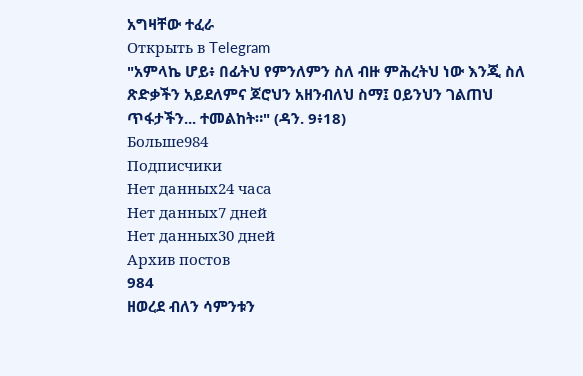አግዛቸው ተፈራ
Открыть в Telegram
"አምላኬ ሆይ፥ በፊትህ የምንለምን ስለ ብዙ ምሕረትህ ነው እንጂ ስለ ጽድቃችን አይደለምና ጆሮህን አዘንብለህ ስማ፤ ዐይንህን ገልጠህ ጥፋታችን... ተመልከት።" (ዳን. 9፥18)
Больше984
Подписчики
Нет данных24 часа
Нет данных7 дней
Нет данных30 дней
Архив постов
984
ዘወረደ ብለን ሳምንቱን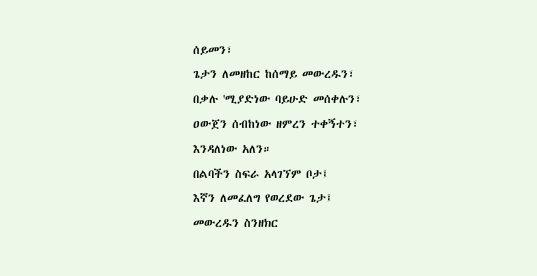ሰይመን፣
ጌታን ለመዘከር ከሰማይ መውረዱን፣
በቃሉ 'ሚያድነው ባይሁድ መሰቀሉን፣
ዐውጀን ሰብከነው ዘምረን ተቀኝተን፣
እንዳለነው አለን።
በልባችን ስፍራ አላገኘም ቦታ፤
እኛን ለመፈለግ የወረደው ጌታ፤
መውረዱን ስንዘክር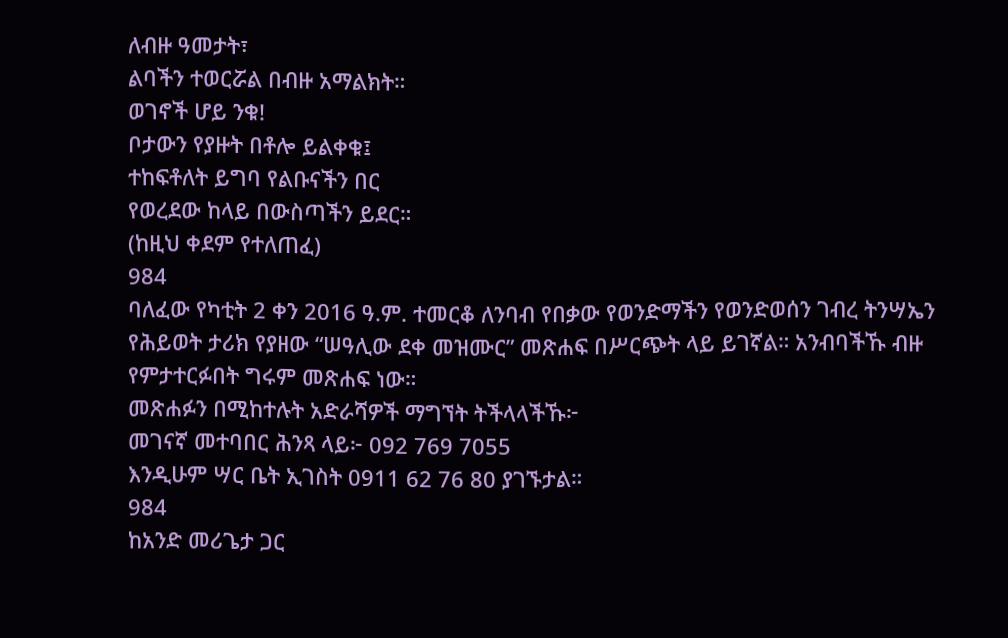ለብዙ ዓመታት፣
ልባችን ተወርሯል በብዙ አማልክት።
ወገኖች ሆይ ንቁ!
ቦታውን የያዙት በቶሎ ይልቀቁ፤
ተከፍቶለት ይግባ የልቡናችን በር
የወረደው ከላይ በውስጣችን ይደር።
(ከዚህ ቀደም የተለጠፈ)
984
ባለፈው የካቲት 2 ቀን 2016 ዓ.ም. ተመርቆ ለንባብ የበቃው የወንድማችን የወንድወሰን ገብረ ትንሣኤን የሕይወት ታሪክ የያዘው “ሠዓሊው ደቀ መዝሙር” መጽሐፍ በሥርጭት ላይ ይገኛል። አንብባችኹ ብዙ የምታተርፉበት ግሩም መጽሐፍ ነው።
መጽሐፉን በሚከተሉት አድራሻዎች ማግኘት ትችላላችኹ፦
መገናኛ መተባበር ሕንጻ ላይ፦ 092 769 7055
እንዲሁም ሣር ቤት ኢገስት 0911 62 76 80 ያገኙታል።
984
ከአንድ መሪጌታ ጋር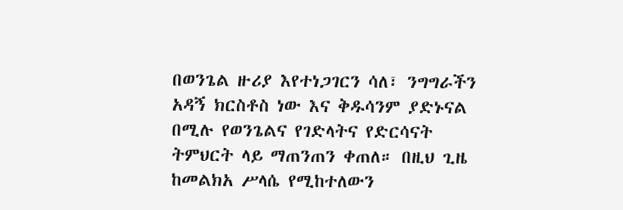በወንጌል ዙሪያ እየተነጋገርን ሳለ፣ ንግግራችን አዳኝ ክርስቶስ ነው እና ቅዱሳንም ያድኑናል በሚሉ የወንጌልና የገድላትና የድርሳናት ትምህርት ላይ ማጠንጠን ቀጠለ። በዚህ ጊዜ ከመልክአ ሥላሴ የሚከተለውን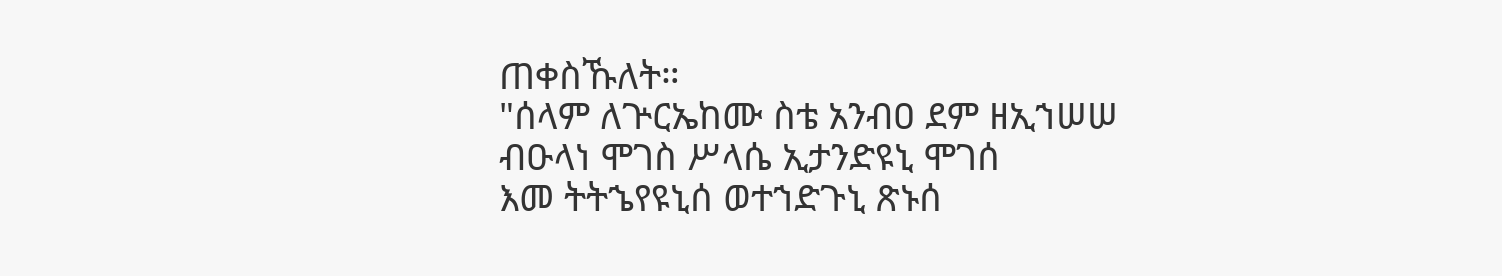ጠቀስኹለት።
"ሰላም ለጕርኤከሙ ስቴ አንብዐ ደም ዘኢኀሠሠ
ብዑላነ ሞገስ ሥላሴ ኢታንድዩኒ ሞገሰ
እመ ትትኄየዩኒሰ ወተኀድጉኒ ጽኑሰ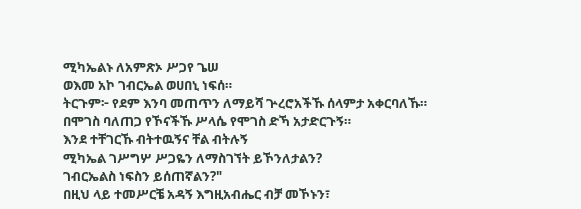ሚካኤልኑ ለአምጽኦ ሥጋየ ጌሠ
ወእመ አኮ ገብርኤል ወሀበኒ ነፍሰ።
ትርጉም፦ የደም እንባ መጠጥን ለማይሻ ጕረሮአችኹ ሰላምታ አቀርባለኹ።
በሞገስ ባለጠጋ የኾናችኹ ሥላሴ የሞገስ ድኻ አታድርጉኝ።
እንደ ተቸገርኹ ብትተዉኝና ቸል ብትሉኝ
ሚካኤል ገሥግሦ ሥጋዬን ለማስገኘት ይኾንለታልን?
ገብርኤልስ ነፍስን ይሰጠኛልን?"
በዚህ ላይ ተመሥርቼ አዳኝ እግዚአብሔር ብቻ መኾኑን፣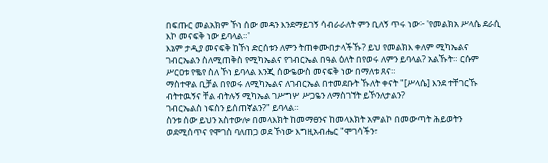በፍጡር መልአክም ኾነ ሰው መዳን እንደማይገኝ ሳብራራለት ምን ቢለኝ ጥሩ ነው፦ 'የመልክአ ሥላሴ ደራሲ እኮ መናፍቅ ነው ይባላል።'
እኔም ታዲያ መናፍቅ ከኾነ ድርሰቱን ለምን ትጠቀሙበታላችኹ? ይህ የመልክእ ቀለም ሚካኤልና ገብርኤልን ስለሚጠቅስ የሚካኤልና የገብርኤል በዓል ዕለት በየወሩ ለምን ይባላል? አልኹት። ርሱም ሥርዐቱ የቈየ ስለ ኾነ ይባላል እንጂ ሰውዬውስ መናፍቅ ነው በማለቱ ጸና።
ማስተዋል ቢቻል በየወሩ ለሚካኤልና ለገብርኤል በተመደቡት ኹለት ቀናት "[ሥላሴ] እንደ ተቸገርኹ ብትተዉኝና ቸል ብትሉኝ ሚካኤል ገሥግሦ ሥጋዬን ለማስገኘት ይኾንለታልን?
ገብርኤልስ ነፍስን ይሰጠኛልን?" ይባላል።
ስንቱ ሰው ይህን አስተውሎ በመላእክት ከመማፀንና ከመላእክት አምልኮ በመውጣት ሕይወትን ወደሚሰጥና የሞገስ ባለጠጋ ወደ ኾነው እግዚአብሔር "ሞገሳችን፣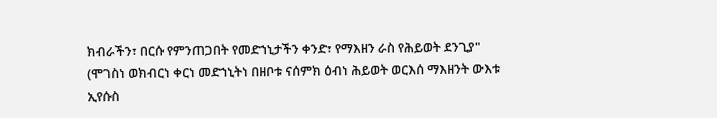ክብራችን፣ በርሱ የምንጠጋበት የመድኀኒታችን ቀንድ፣ የማእዘን ራስ የሕይወት ደንጊያ" (ሞገስነ ወክብርነ ቀርነ መድኀኒትነ በዘቦቱ ናሰምክ ዕብነ ሕይወት ወርእሰ ማእዘንት ውእቱ ኢየሱስ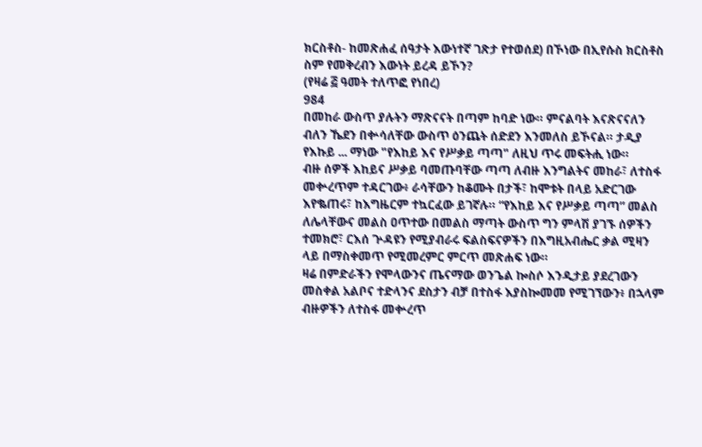ክርስቶስ- ከመጽሐፈ ሰዓታት እውነተኛ ገጽታ የተወሰደ) በኾነው በኢየሱስ ክርስቶስ ስም የመቅረብን እውነት ይረዳ ይኾን?
(የዛሬ ፭ ዓመት ተለጥፎ የነበረ)
984
በመከራ ውስጥ ያሉትን ማጽናናት በጣም ከባድ ነው። ምናልባት እናጽናናለን ብለን ኼደን በቍሳለቸው ውስጥ ዕንጨት ሰድደን እንመለስ ይኾናል። ታዲያ የእኩይ ... ማነው "የእከይ እና የሥቃይ ጣጣ" ለዚህ ጥሩ መፍትሒ ነው።
ብዙ ሰዎች እከይና ሥቃይ ባመጡባቸው ጣጣ ለብዙ እንግልትና መከራ፣ ለተስፋ መቍረጥም ተዳርገው፥ ራሳቸውን ከቆሙት በታች፣ ከሞቱት በላይ አድርገው እየቈጠሩ፣ ከእግዜርም ተኳርፈው ይገኛሉ። “የእከይ እና የሥቃይ ጣጣ” መልስ ለሌላቸውና መልስ ዐጥተው በመልስ ማጣት ውስጥ ግን ምላሽ ያገኙ ሰዎችን ተመክሮ፣ ርእሰ ጕዳዩን የሚያብራሩ ፍልስፍናዎችን በእግዚአብሔር ቃል ሚዛን ላይ በማስቀመጥ የሚመረምር ምርጥ መጽሐፍ ነው።
ዛሬ በምድራችን የሞላውንና ጤናማው ወንጌል ኰስሶ እንዲታይ ያደረገውን መስቀል አልቦና ተድላንና ደስታን ብቻ በተስፋ እያስኰመመ የሚገኘውን፥ በኋላም ብዙዎችን ለተስፋ መቍረጥ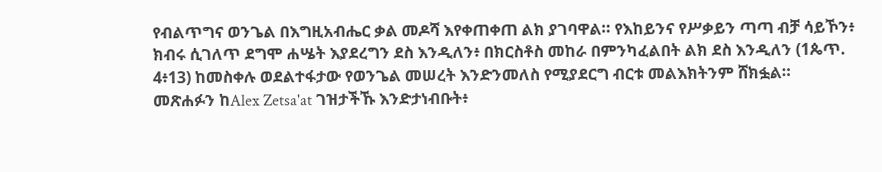የብልጥግና ወንጌል በእግዚአብሔር ቃል መዶሻ እየቀጠቀጠ ልክ ያገባዋል። የእከይንና የሥቃይን ጣጣ ብቻ ሳይኾን፥ ክብሩ ሲገለጥ ደግሞ ሐሤት እያደረግን ደስ እንዲለን፥ በክርስቶስ መከራ በምንካፈልበት ልክ ደስ እንዲለን (1ጴጥ. 4፥13) ከመስቀሉ ወደልተፋታው የወንጌል መሠረት እንድንመለስ የሚያደርግ ብርቱ መልእክትንም ሸክፏል።
መጽሐፉን ከAlex Zetsa'at ገዝታችኹ እንድታነብቡት፥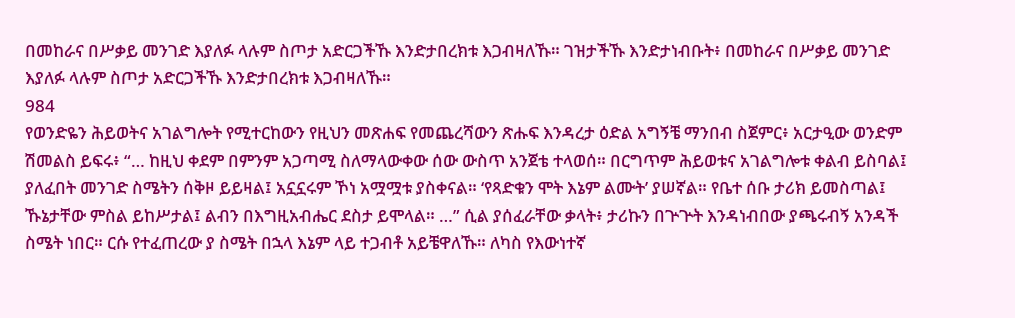በመከራና በሥቃይ መንገድ እያለፉ ላሉም ስጦታ አድርጋችኹ እንድታበረክቱ እጋብዛለኹ። ገዝታችኹ እንድታነብቡት፥ በመከራና በሥቃይ መንገድ እያለፉ ላሉም ስጦታ አድርጋችኹ እንድታበረክቱ እጋብዛለኹ።
984
የወንድዬን ሕይወትና አገልግሎት የሚተርከውን የዚህን መጽሐፍ የመጨረሻውን ጽሑፍ እንዳረታ ዕድል አግኝቼ ማንበብ ስጀምር፥ አርታዒው ወንድም ሽመልስ ይፍሩ፥ “… ከዚህ ቀደም በምንም አጋጣሚ ስለማላውቀው ሰው ውስጥ አንጀቴ ተላወሰ። በርግጥም ሕይወቱና አገልግሎቱ ቀልብ ይስባል፤ ያለፈበት መንገድ ስሜትን ሰቅዞ ይይዛል፤ አኗኗሩም ኾነ አሟሟቱ ያስቀናል። ‘የጻድቁን ሞት እኔም ልሙት’ ያሠኛል። የቤተ ሰቡ ታሪክ ይመስጣል፤ ኹኔታቸው ምስል ይከሥታል፤ ልብን በእግዚአብሔር ደስታ ይሞላል። …” ሲል ያሰፈራቸው ቃላት፥ ታሪኩን በጕጕት እንዳነብበው ያጫሩብኝ አንዳች ስሜት ነበር። ርሱ የተፈጠረው ያ ስሜት በኋላ እኔም ላይ ተጋብቶ አይቼዋለኹ። ለካስ የእውነተኛ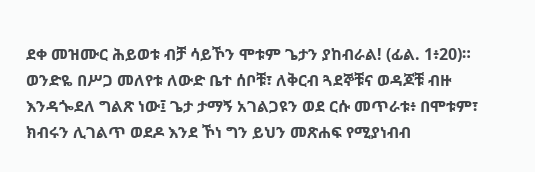ደቀ መዝሙር ሕይወቱ ብቻ ሳይኾን ሞቱም ጌታን ያከብራል! (ፊል. 1፥20)።
ወንድዬ በሥጋ መለየቱ ለውድ ቤተ ሰቦቹ፣ ለቅርብ ጓደኞቹና ወዳጆቹ ብዙ እንዳጐደለ ግልጽ ነው፤ ጌታ ታማኝ አገልጋዩን ወደ ርሱ መጥራቱ፥ በሞቱም፣ ክብሩን ሊገልጥ ወደዶ እንደ ኾነ ግን ይህን መጽሐፍ የሚያነብብ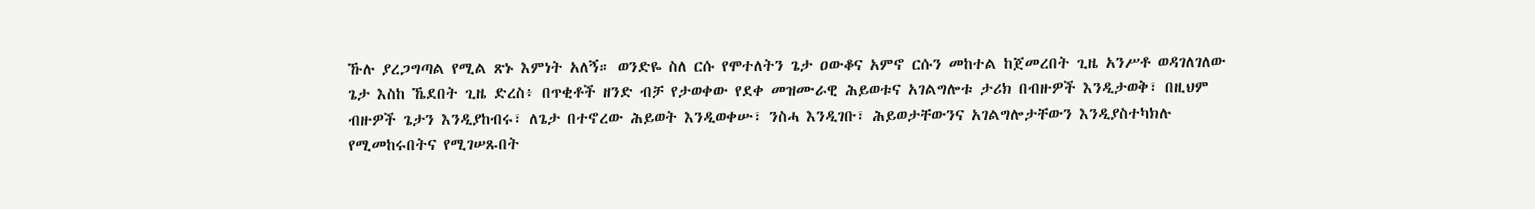ኹሉ ያረጋግጣል የሚል ጽኑ እምነት አለኝ። ወንድዬ ስለ ርሱ የሞተለትን ጌታ ዐውቆና አምኖ ርሱን መከተል ከጀመረበት ጊዜ አንሥቶ ወዳገለገለው ጌታ እስከ ኼደበት ጊዜ ድረስ፥ በጥቂቶች ዘንድ ብቻ የታወቀው የደቀ መዝሙራዊ ሕይወቱና አገልግሎቱ ታሪክ በብዙዎች እንዲታወቅ፣ በዚህም ብዙዎች ጌታን እንዲያከብሩ፣ ለጌታ በተኖረው ሕይወት እንዲወቀሡ፣ ንስሓ እንዲገቡ፣ ሕይወታቸውንና አገልግሎታቸውን እንዲያስተካክሉ የሚመከሩበትና የሚገሠጹበት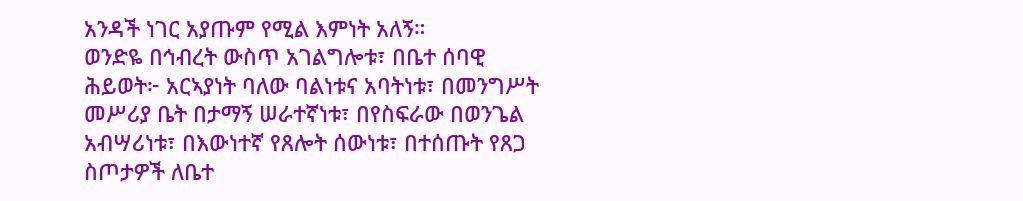አንዳች ነገር አያጡም የሚል እምነት አለኝ።
ወንድዬ በኅብረት ውስጥ አገልግሎቱ፣ በቤተ ሰባዊ ሕይወት፦ አርኣያነት ባለው ባልነቱና አባትነቱ፣ በመንግሥት መሥሪያ ቤት በታማኝ ሠራተኛነቱ፣ በየስፍራው በወንጌል አብሣሪነቱ፣ በእውነተኛ የጸሎት ሰውነቱ፣ በተሰጡት የጸጋ ስጦታዎች ለቤተ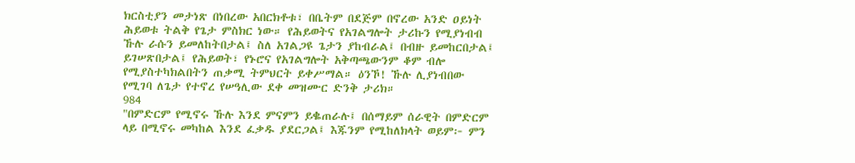ክርስቲያን መታነጽ በነበረው አበርክቶቱ፣ በቤትም በደጅም በኖረው አንድ ዐይነት ሕይወቱ ትልቅ የጌታ ምስክር ነው። የሕይወትና የአገልግሎት ታሪኩን የሚያነብብ ኹሉ ራሱን ይመለከትበታል፤ ስለ አገልጋዩ ጌታን ያከብራል፤ በብዙ ይመከርበታል፤ ይገሠጽበታል፤ የሕይወት፣ የኑሮና የአገልግሎት አቅጣጫውንም ቆም ብሎ የሚያስተካክልበትን ጠቃሚ ትምህርት ይቀሥማል። ዕንኾ! ኹሉ ሊያነብበው የሚገባ ለጌታ የተኖረ የሠዓሊው ደቀ መዝሙር ድንቅ ታሪክ።
984
"በምድርም የሚኖሩ ኹሉ እንደ ምናምን ይቈጠራሉ፤ በሰማይም ሰራዊት በምድርም ላይ በሚኖሩ መካከል እንደ ፈቃዱ ያደርጋል፤ እጁንም የሚከለክላት ወይም፦ ምን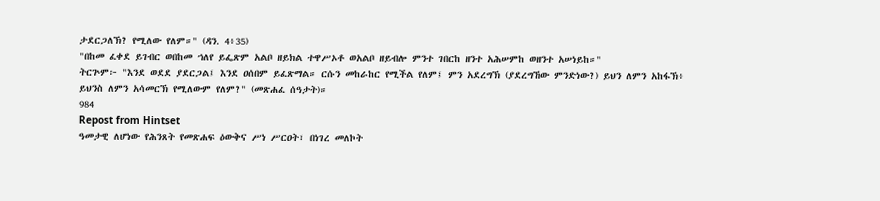ታደርጋለኽ? የሚለው የለም።" (ዳን. 4፥35)
"በከመ ፈቀደ ይገብር ወበከመ ኀለየ ይፌጽም አልቦ ዘይክል ተዋሥኦቶ ወአልቦ ዘይብሎ ምንተ ገበርከ ዘንተ አሕሠምከ ወዘንተ አሠነይከ።"
ትርጕም፦ "እንደ ወደደ ያደርጋል፤ እንደ ዐሰበም ይፈጽማል። ርሱን መከራከር የሚችል የለም፤ ምን አደረግኽ (ያደረግኸው ምንድነው?) ይህን ለምን አከፋኽ፥ ይህንስ ለምን አሳመርኽ የሚለውም የለም?" (መጽሐፈ ሰዓታት)።
984
Repost from Hintset
ዓመታዊ ለሆነው የሕንጸት የመጽሐፍ ዕውቅና ሥነ ሥርዐት፣ በነገረ መለኮት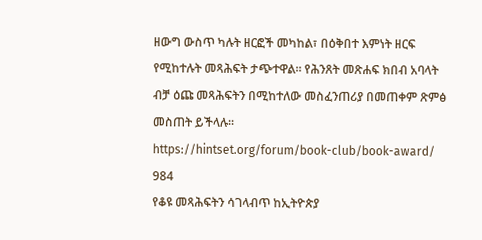ዘውግ ውስጥ ካሉት ዘርፎች መካከል፣ በዕቅበተ እምነት ዘርፍ የሚከተሉት መጻሕፍት ታጭተዋል። የሕንጸት መጽሐፍ ክበብ አባላት ብቻ ዕጩ መጻሕፍትን በሚከተለው መስፈንጠሪያ በመጠቀም ጽምፅ መስጠት ይችላሉ።
https://hintset.org/forum/book-club/book-award/
984
የቆዩ መጻሕፍትን ሳገላብጥ ከኢትዮጵያ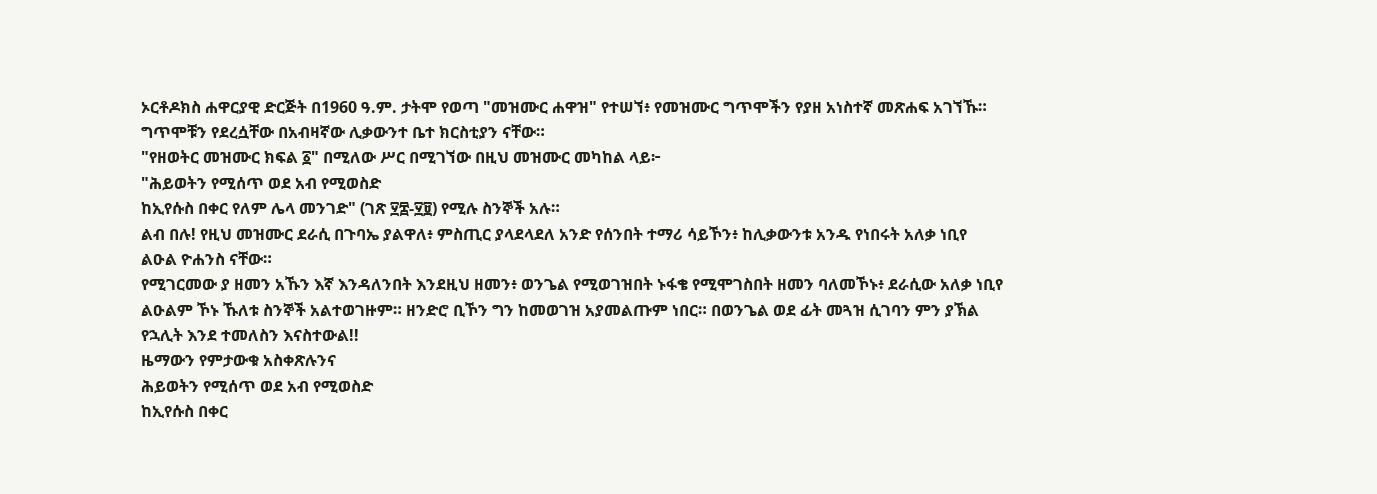ኦርቶዶክስ ሐዋርያዊ ድርጅት በ1960 ዓ.ም. ታትሞ የወጣ "መዝሙር ሐዋዝ" የተሠኘ፥ የመዝሙር ግጥሞችን የያዘ አነስተኛ መጽሐፍ አገኘኹ። ግጥሞቹን የደረሷቸው በአብዛኛው ሊቃውንተ ቤተ ክርስቲያን ናቸው።
"የዘወትር መዝሙር ክፍል ፩" በሚለው ሥር በሚገኘው በዚህ መዝሙር መካከል ላይ፦
"ሕይወትን የሚሰጥ ወደ አብ የሚወስድ
ከኢየሱስ በቀር የለም ሌላ መንገድ" (ገጽ ፶፰-፶፱) የሚሉ ስንኞች አሉ።
ልብ በሉ! የዚህ መዝሙር ደራሲ በጉባኤ ያልዋለ፥ ምስጢር ያላደላደለ አንድ የሰንበት ተማሪ ሳይኾን፥ ከሊቃውንቱ አንዱ የነበሩት አለቃ ነቢየ ልዑል ዮሐንስ ናቸው።
የሚገርመው ያ ዘመን አኹን እኛ እንዳለንበት እንደዚህ ዘመን፥ ወንጌል የሚወገዝበት ኑፋቄ የሚሞገስበት ዘመን ባለመኾኑ፥ ደራሲው አለቃ ነቢየ ልዑልም ኾኑ ኹለቱ ስንኞች አልተወገዙም። ዘንድሮ ቢኾን ግን ከመወገዝ አያመልጡም ነበር። በወንጌል ወደ ፊት መጓዝ ሲገባን ምን ያኽል የኋሊት እንደ ተመለስን እናስተውል!!
ዜማውን የምታውቁ አስቀጽሉንና
ሕይወትን የሚሰጥ ወደ አብ የሚወስድ
ከኢየሱስ በቀር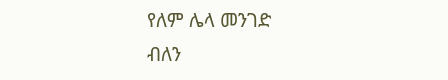የለም ሌላ መንገድ
ብለን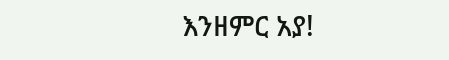እንዘምር አያ!